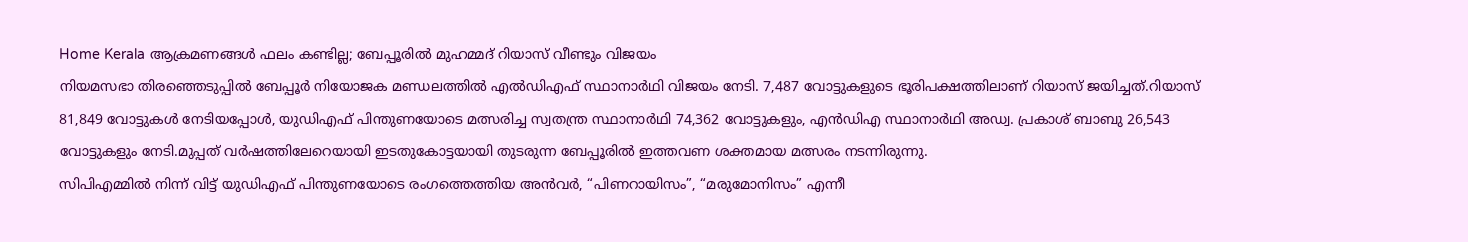Home Kerala ആക്രമണങ്ങൾ ഫലം കണ്ടില്ല; ബേപ്പൂരിൽ മുഹമ്മദ് റിയാസ് വീണ്ടും വിജയം
നിയമസഭാ തിരഞ്ഞെടുപ്പിൽ ബേപ്പൂർ നിയോജക മണ്ഡലത്തിൽ എൽഡിഎഫ് സ്ഥാനാർഥി വിജയം നേടി. 7,487 വോട്ടുകളുടെ ഭൂരിപക്ഷത്തിലാണ് റിയാസ് ജയിച്ചത്.റിയാസ് 81,849 വോട്ടുകൾ നേടിയപ്പോൾ, യുഡിഎഫ് പിന്തുണയോടെ മത്സരിച്ച സ്വതന്ത്ര സ്ഥാനാർഥി 74,362 വോട്ടുകളും, എൻഡിഎ സ്ഥാനാർഥി അഡ്വ. പ്രകാശ് ബാബു 26,543 വോട്ടുകളും നേടി.മുപ്പത് വർഷത്തിലേറെയായി ഇടതുകോട്ടയായി തുടരുന്ന ബേപ്പൂരിൽ ഇത്തവണ ശക്തമായ മത്സരം നടന്നിരുന്നു.
സിപിഎമ്മിൽ നിന്ന് വിട്ട് യുഡിഎഫ് പിന്തുണയോടെ രംഗത്തെത്തിയ അൻവർ, “പിണറായിസം”, “മരുമോനിസം” എന്നീ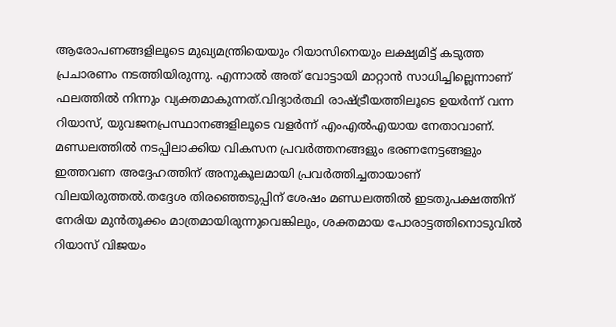ആരോപണങ്ങളിലൂടെ മുഖ്യമന്ത്രിയെയും റിയാസിനെയും ലക്ഷ്യമിട്ട് കടുത്ത പ്രചാരണം നടത്തിയിരുന്നു. എന്നാൽ അത് വോട്ടായി മാറ്റാൻ സാധിച്ചില്ലെന്നാണ് ഫലത്തിൽ നിന്നും വ്യക്തമാകുന്നത്.വിദ്യാർത്ഥി രാഷ്ട്രീയത്തിലൂടെ ഉയർന്ന് വന്ന റിയാസ്, യുവജനപ്രസ്ഥാനങ്ങളിലൂടെ വളർന്ന് എംഎൽഎയായ നേതാവാണ്. മണ്ഡലത്തിൽ നടപ്പിലാക്കിയ വികസന പ്രവർത്തനങ്ങളും ഭരണനേട്ടങ്ങളും ഇത്തവണ അദ്ദേഹത്തിന് അനുകൂലമായി പ്രവർത്തിച്ചതായാണ് വിലയിരുത്തൽ.തദ്ദേശ തിരഞ്ഞെടുപ്പിന് ശേഷം മണ്ഡലത്തിൽ ഇടതുപക്ഷത്തിന് നേരിയ മുൻതൂക്കം മാത്രമായിരുന്നുവെങ്കിലും, ശക്തമായ പോരാട്ടത്തിനൊടുവിൽ റിയാസ് വിജയം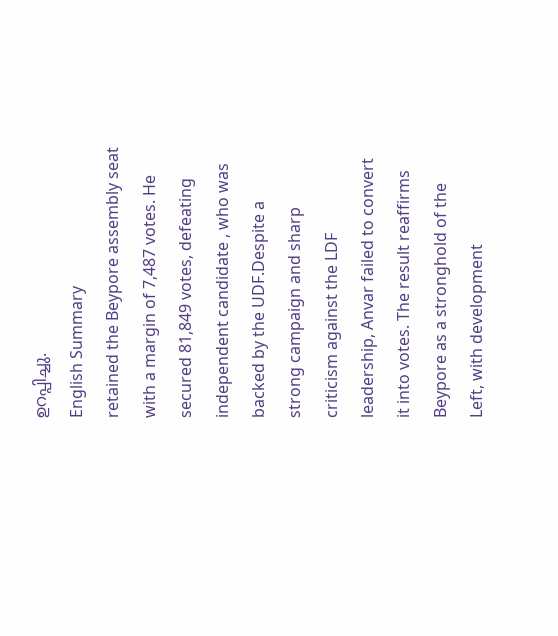ഉറപ്പിച്ചു.
English Summary
retained the Beypore assembly seat with a margin of 7,487 votes. He secured 81,849 votes, defeating independent candidate , who was backed by the UDF.Despite a strong campaign and sharp criticism against the LDF leadership, Anvar failed to convert it into votes. The result reaffirms Beypore as a stronghold of the Left, with development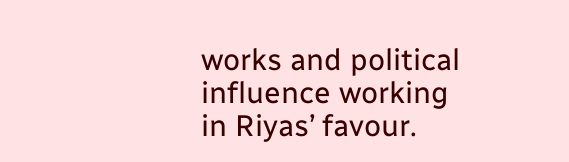works and political influence working in Riyas’ favour.